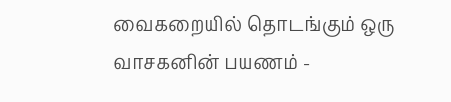வைகறையில் தொடங்கும் ஒரு வாசகனின் பயணம் -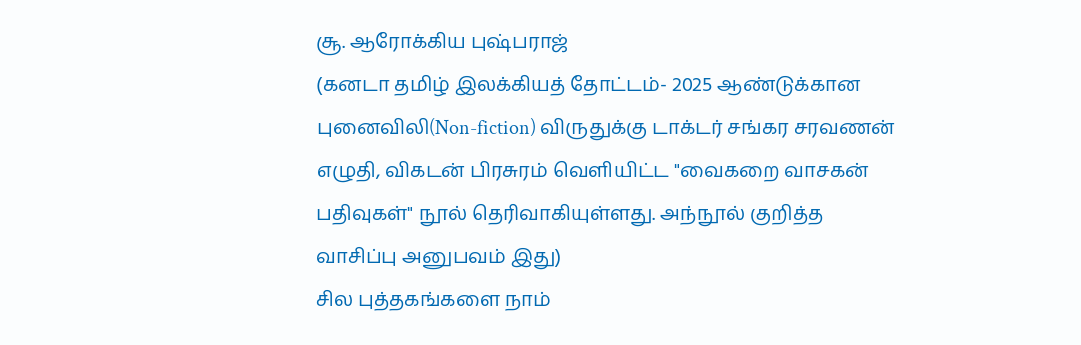சூ. ஆரோக்கிய புஷ்பராஜ்
(கனடா தமிழ் இலக்கியத் தோட்டம்- 2025 ஆண்டுக்கான புனைவிலி(Non-fiction) விருதுக்கு டாக்டர் சங்கர சரவணன் எழுதி, விகடன் பிரசுரம் வெளியிட்ட "வைகறை வாசகன் பதிவுகள்" நூல் தெரிவாகியுள்ளது. அந்நூல் குறித்த வாசிப்பு அனுபவம் இது)
சில புத்தகங்களை நாம்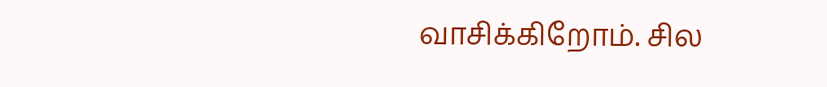வாசிக்கிறோம். சில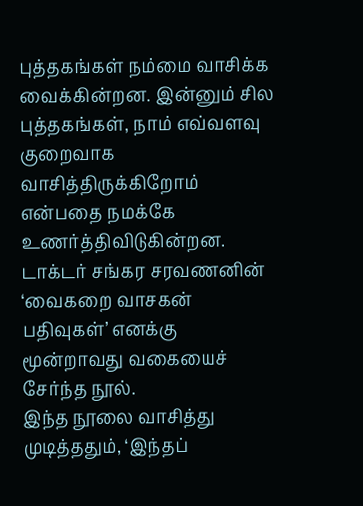புத்தகங்கள் நம்மை வாசிக்க வைக்கின்றன. இன்னும் சில புத்தகங்கள், நாம் எவ்வளவு குறைவாக வாசித்திருக்கிறோம் என்பதை நமக்கே உணர்த்திவிடுகின்றன. டாக்டர் சங்கர சரவணனின் ‘வைகறை வாசகன் பதிவுகள்’ எனக்கு மூன்றாவது வகையைச் சேர்ந்த நூல்.
இந்த நூலை வாசித்து முடித்ததும், ‘இந்தப்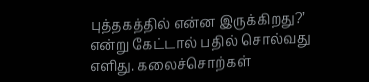புத்தகத்தில் என்ன இருக்கிறது?’ என்று கேட்டால் பதில் சொல்வது எளிது. கலைச்சொற்கள்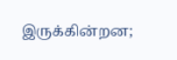இருக்கின்றன;